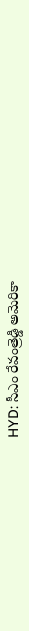HYD: సీఎం రేవంత్రెడ్డి అమెరికా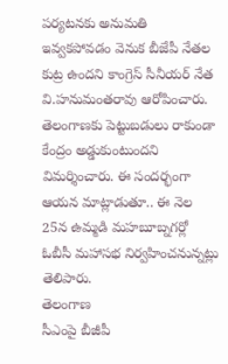పర్యటనకు అనుమతి ఇవ్వకపోవడం వెనుక బీజేపీ నేతల కుట్ర ఉందని కాంగ్రెస్ సీనీయర్ నేత వి.హనుమంతరావు ఆరోపించారు. తెలంగాణకు పెట్టుబడులు రాకుండా కేంద్రం అడ్డుకుంటుందని విమర్శించారు. ఈ సందర్భంగా ఆయన మాట్లాడుతూ.. ఈ నెల 25న ఉమ్మడి మహబూబ్నగర్లో ఓబీసీ మహాసభ నిర్వహించనున్నట్లు తెలిపారు.
తెలంగాణ
సీఎంపై బీజీపీ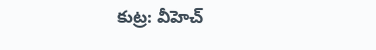కుట్ర: వీహెచ్